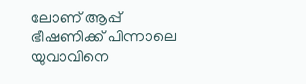ലോണ് ആപ്പ് ഭീഷണിക്ക് പിന്നാലെ യുവാവിനെ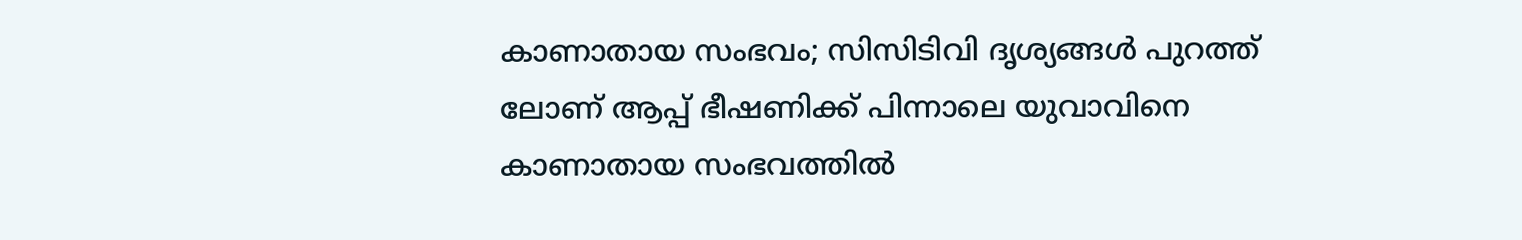കാണാതായ സംഭവം; സിസിടിവി ദൃശ്യങ്ങൾ പുറത്ത്
ലോണ് ആപ്പ് ഭീഷണിക്ക് പിന്നാലെ യുവാവിനെ കാണാതായ സംഭവത്തിൽ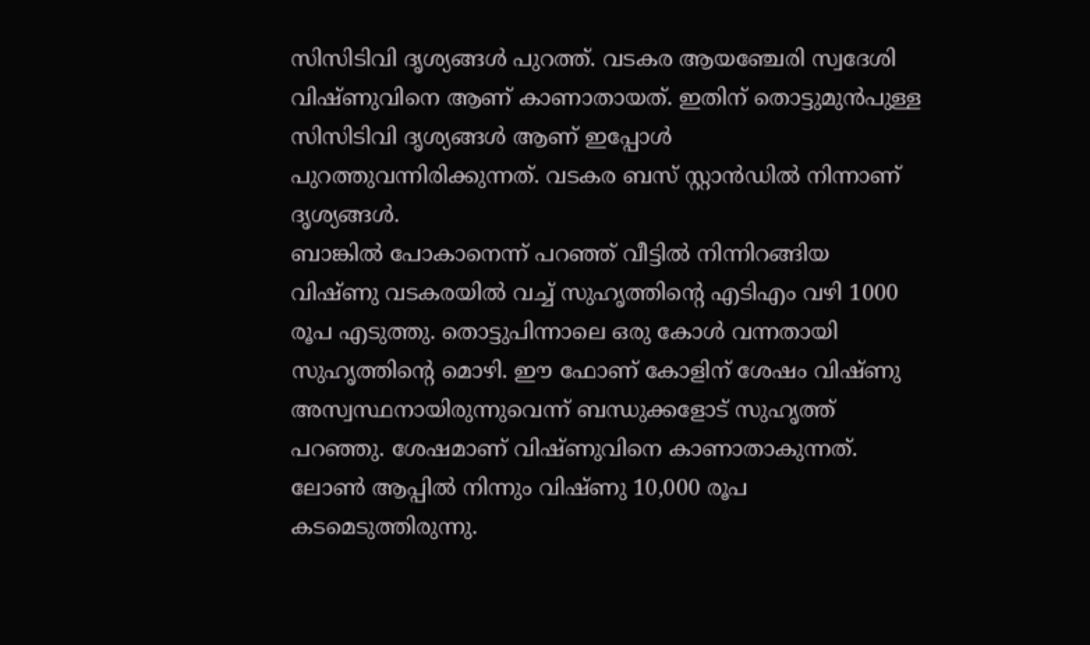സിസിടിവി ദൃശ്യങ്ങൾ പുറത്ത്. വടകര ആയഞ്ചേരി സ്വദേശി വിഷ്ണുവിനെ ആണ് കാണാതായത്. ഇതിന് തൊട്ടുമുൻപുള്ള സിസിടിവി ദൃശ്യങ്ങൾ ആണ് ഇപ്പോൾ പുറത്തുവന്നിരിക്കുന്നത്. വടകര ബസ് സ്റ്റാൻഡിൽ നിന്നാണ് ദൃശ്യങ്ങൾ.
ബാങ്കിൽ പോകാനെന്ന് പറഞ്ഞ് വീട്ടിൽ നിന്നിറങ്ങിയ വിഷ്ണു വടകരയിൽ വച്ച് സുഹൃത്തിന്റെ എടിഎം വഴി 1000 രൂപ എടുത്തു. തൊട്ടുപിന്നാലെ ഒരു കോൾ വന്നതായി സുഹൃത്തിന്റെ മൊഴി. ഈ ഫോണ് കോളിന് ശേഷം വിഷ്ണു അസ്വസ്ഥനായിരുന്നുവെന്ന് ബന്ധുക്കളോട് സുഹൃത്ത് പറഞ്ഞു. ശേഷമാണ് വിഷ്ണുവിനെ കാണാതാകുന്നത്.
ലോൺ ആപ്പിൽ നിന്നും വിഷ്ണു 10,000 രൂപ കടമെടുത്തിരുന്നു.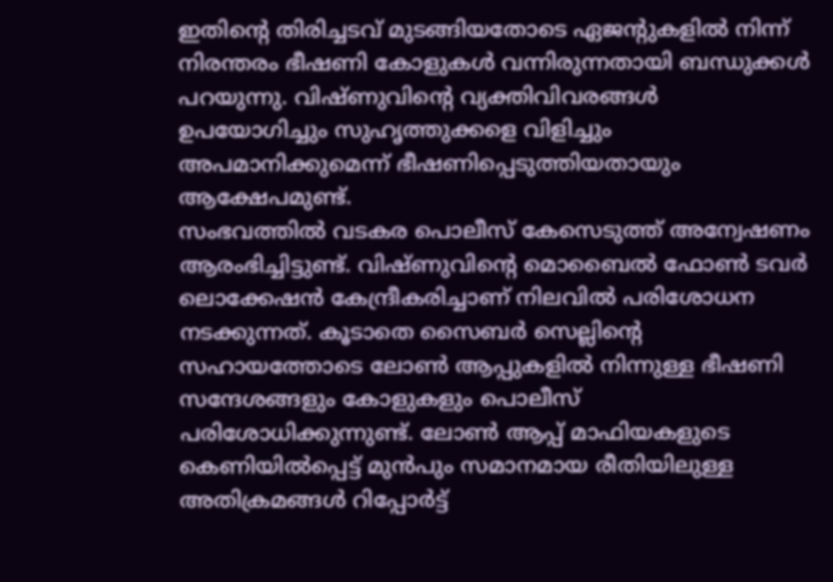ഇതിന്റെ തിരിച്ചടവ് മുടങ്ങിയതോടെ ഏജന്റുകളിൽ നിന്ന് നിരന്തരം ഭീഷണി കോളുകൾ വന്നിരുന്നതായി ബന്ധുക്കൾ പറയുന്നു. വിഷ്ണുവിന്റെ വ്യക്തിവിവരങ്ങൾ ഉപയോഗിച്ചും സുഹൃത്തുക്കളെ വിളിച്ചും അപമാനിക്കുമെന്ന് ഭീഷണിപ്പെടുത്തിയതായും ആക്ഷേപമുണ്ട്.
സംഭവത്തിൽ വടകര പൊലീസ് കേസെടുത്ത് അന്വേഷണം ആരംഭിച്ചിട്ടുണ്ട്. വിഷ്ണുവിന്റെ മൊബൈൽ ഫോൺ ടവർ ലൊക്കേഷൻ കേന്ദ്രീകരിച്ചാണ് നിലവിൽ പരിശോധന നടക്കുന്നത്. കൂടാതെ സൈബർ സെല്ലിന്റെ സഹായത്തോടെ ലോൺ ആപ്പുകളിൽ നിന്നുള്ള ഭീഷണി സന്ദേശങ്ങളും കോളുകളും പൊലീസ് പരിശോധിക്കുന്നുണ്ട്. ലോൺ ആപ്പ് മാഫിയകളുടെ കെണിയിൽപ്പെട്ട് മുൻപും സമാനമായ രീതിയിലുള്ള അതിക്രമങ്ങൾ റിപ്പോർട്ട്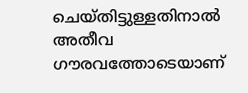ചെയ്തിട്ടുള്ളതിനാൽ അതീവ ഗൗരവത്തോടെയാണ്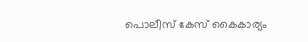പൊലീസ് കേസ് കൈകാര്യം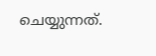ചെയ്യുന്നത്.